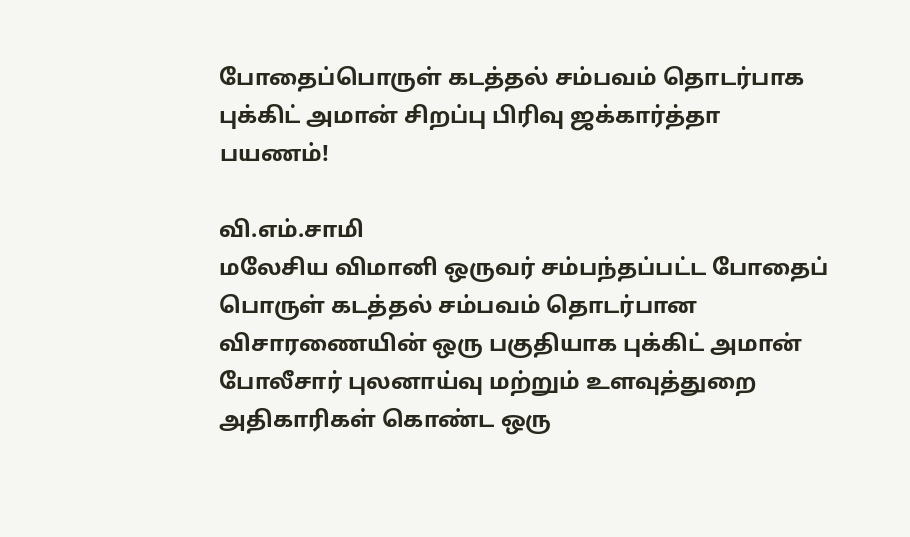போதைப்பொருள் கடத்தல் சம்பவம் தொடர்பாக புக்கிட் அமான் சிறப்பு பிரிவு ஜக்கார்த்தா பயணம்!

வி.எம்.சாமி
மலேசிய விமானி ஒருவர் சம்பந்தப்பட்ட போதைப் பொருள் கடத்தல் சம்பவம் தொடர்பான விசாரணையின் ஒரு பகுதியாக புக்கிட் அமான் போலீசார் புலனாய்வு மற்றும் உளவுத்துறை அதிகாரிகள் கொண்ட ஒரு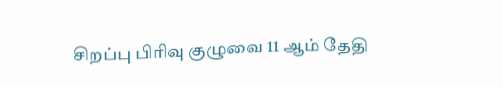சிறப்பு பிரிவு குழுவை 11 ஆம் தேதி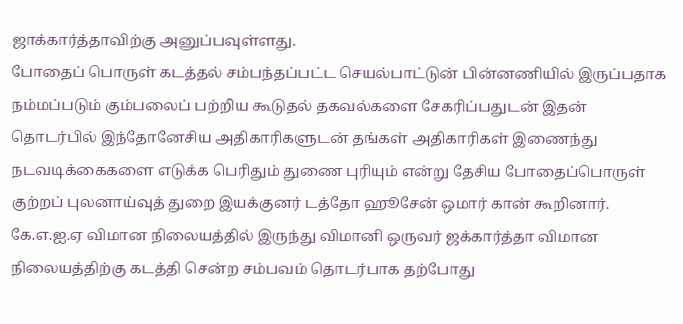ஜாக்கார்த்தாவிற்கு அனுப்பவுள்ளது.
போதைப் பொருள் கடத்தல் சம்பந்தப்பட்ட செயல்பாட்டுன் பின்னணியில் இருப்பதாக நம்மப்படும் கும்பலைப் பற்றிய கூடுதல் தகவல்களை சேகரிப்பதுடன் இதன் தொடர்பில் இந்தோனேசிய அதிகாரிகளுடன் தங்கள் அதிகாரிகள் இணைந்து நடவடிக்கைகளை எடுக்க பெரிதும் துணை புரியும் என்று தேசிய போதைப்பொருள் குற்றப் புலனாய்வுத் துறை இயக்குனர் டத்தோ ஹூசேன் ஒமார் கான் கூறினார்.
கே.எ.ஐ.ஏ விமான நிலையத்தில் இருந்து விமானி ஒருவர் ஜக்கார்த்தா விமான நிலையத்திற்கு கடத்தி சென்ற சம்பவம் தொடர்பாக தற்போது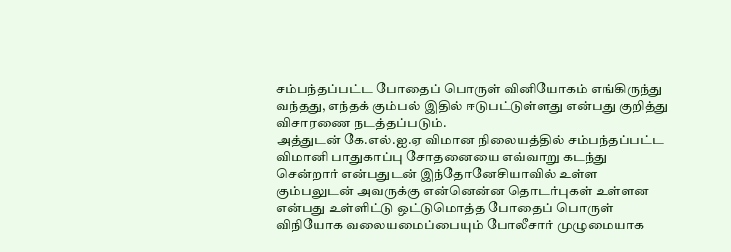சம்பந்தப்பட்ட போதைப் பொருள் வினியோகம் எங்கிருந்து வந்தது, எந்தக் கும்பல் இதில் ஈடுபட்டுள்ளது என்பது குறித்து விசாரணை நடத்தப்படும்.
அத்துடன் கே.எல்.ஐ.ஏ விமான நிலையத்தில் சம்பந்தப்பட்ட விமானி பாதுகாப்பு சோதனையை எவ்வாறு கடந்து சென்றார் என்பதுடன் இந்தோனேசியாவில் உள்ள கும்பலுடன் அவருக்கு என்னென்ன தொடர்புகள் உள்ளன என்பது உள்ளிட்டு ஒட்டுமொத்த போதைப் பொருள் விநியோக வலையமைப்பையும் போலீசார் முழுமையாக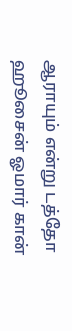ஆராயும் என்று டத்தோ ஹூசைன் ஓமார் கான்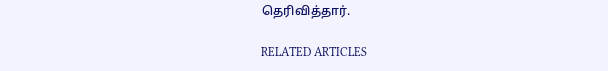தெரிவித்தார்.

RELATED ARTICLES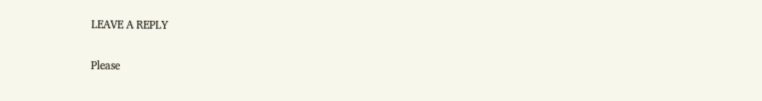LEAVE A REPLY

Please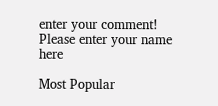enter your comment!
Please enter your name here

Most Popular